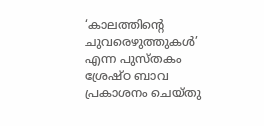‘കാലത്തിന്‍റെ ചുവരെഴുത്തുകള്‍’ എന്ന പുസ്തകം ശ്രേഷ്ഠ ബാവ പ്രകാശനം ചെയ്തു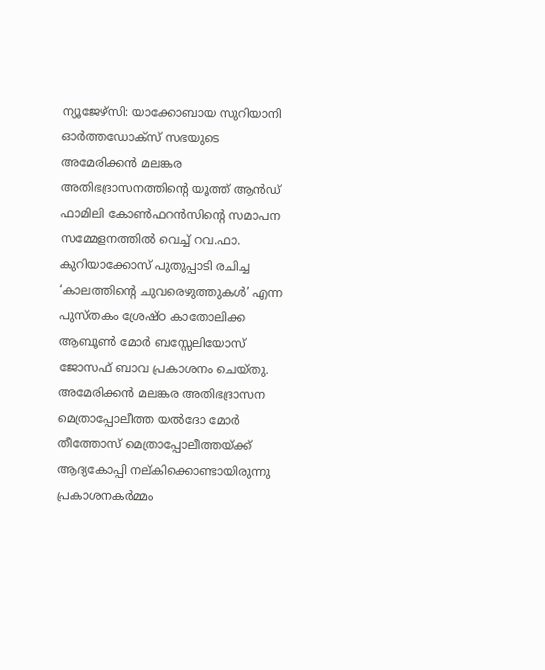ന്യൂജേഴ്സി: യാക്കോബായ സുറിയാനി ഓര്‍ത്തഡോക്സ് സഭയുടെ അമേരിക്കന്‍ മലങ്കര അതിഭദ്രാസനത്തിന്‍റെ യൂത്ത് ആന്‍ഡ് ഫാമിലി കോണ്‍ഫറന്‍സിന്‍റെ സമാപന സമ്മേളനത്തില്‍ വെച്ച് റവ.ഫാ. കുറിയാക്കോസ് പുതുപ്പാടി രചിച്ച ‘കാലത്തിന്‍റെ ചുവരെഴുത്തുകള്‍’ എന്ന പുസ്തകം ശ്രേഷ്ഠ കാതോലിക്ക ആബൂണ്‍ മോര്‍ ബസ്സേലിയോസ് ജോസഫ് ബാവ പ്രകാശനം ചെയ്തു. അമേരിക്കന്‍ മലങ്കര അതിഭദ്രാസന മെത്രാപ്പോലീത്ത യല്‍ദോ മോര്‍ തീത്തോസ് മെത്രാപ്പോലീത്തയ്ക്ക് ആദ്യകോപ്പി നല്കിക്കൊണ്ടായിരുന്നു പ്രകാശനകര്‍മ്മം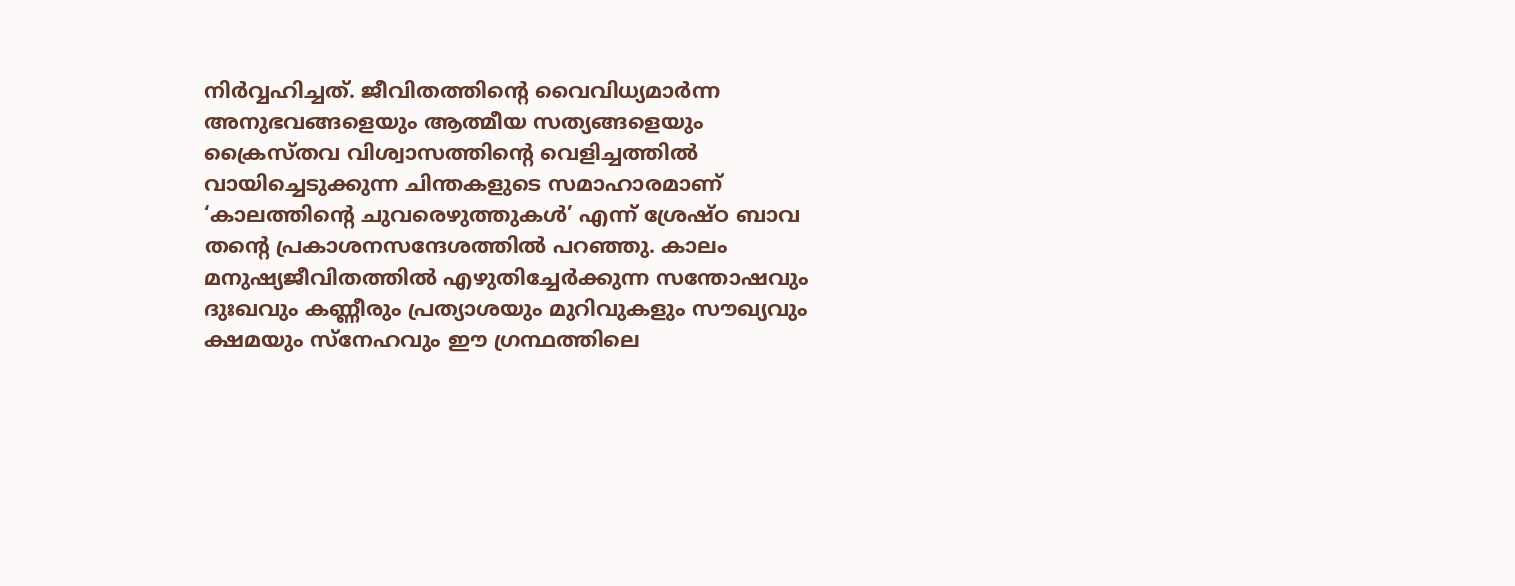നിര്‍വ്വഹിച്ചത്. ജീവിതത്തിന്‍റെ വൈവിധ്യമാര്‍ന്ന അനുഭവങ്ങളെയും ആത്മീയ സത്യങ്ങളെയും ക്രൈസ്തവ വിശ്വാസത്തിന്‍റെ വെളിച്ചത്തില്‍ വായിച്ചെടുക്കുന്ന ചിന്തകളുടെ സമാഹാരമാണ് ‘കാലത്തിന്‍റെ ചുവരെഴുത്തുകള്‍’ എന്ന് ശ്രേഷ്ഠ ബാവ തന്‍റെ പ്രകാശനസന്ദേശത്തില്‍ പറഞ്ഞു. കാലം മനുഷ്യജീവിതത്തില്‍ എഴുതിച്ചേര്‍ക്കുന്ന സന്തോഷവും ദുഃഖവും കണ്ണീരും പ്രത്യാശയും മുറിവുകളും സൗഖ്യവും ക്ഷമയും സ്നേഹവും ഈ ഗ്രന്ഥത്തിലെ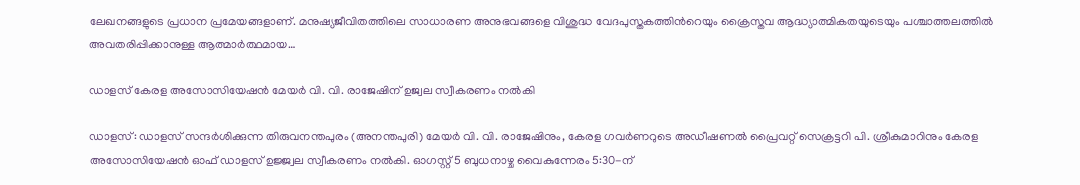ലേഖനങ്ങളുടെ പ്രധാന പ്രമേയങ്ങളാണ്. മനുഷ്യജീവിതത്തിലെ സാധാരണ അനുഭവങ്ങളെ വിശുദ്ധ വേദപുസ്തകത്തിന്‍റെയും ക്രൈസ്തവ ആദ്ധ്യാത്മികതയുടെയും പശ്ചാത്തലത്തില്‍ അവതരിപ്പിക്കാനുള്ള ആത്മാര്‍ത്ഥമായ…

ഡാളസ് കേരള അസോസിയേഷൻ മേയർ വി. വി. രാജേഷിന് ഉജ്വല സ്വീകരണം നൽകി

ഡാളസ്: ഡാളസ് സന്ദർശിക്കുന്ന തിരുവനന്തപുരം (അനന്തപുരി) മേയർ വി. വി. രാജേഷിനും, കേരള ഗവർണറുടെ അഡീഷണൽ പ്രൈവറ്റ് സെക്രട്ടറി പി. ശ്രീകുമാറിനും കേരള അസോസിയേഷൻ ഓഫ് ഡാളസ് ഉജ്ജ്വല സ്വീകരണം നൽകി. ഓഗസ്റ്റ് 5 ബുധനാഴ്ച വൈകുന്നേരം 5:30-ന്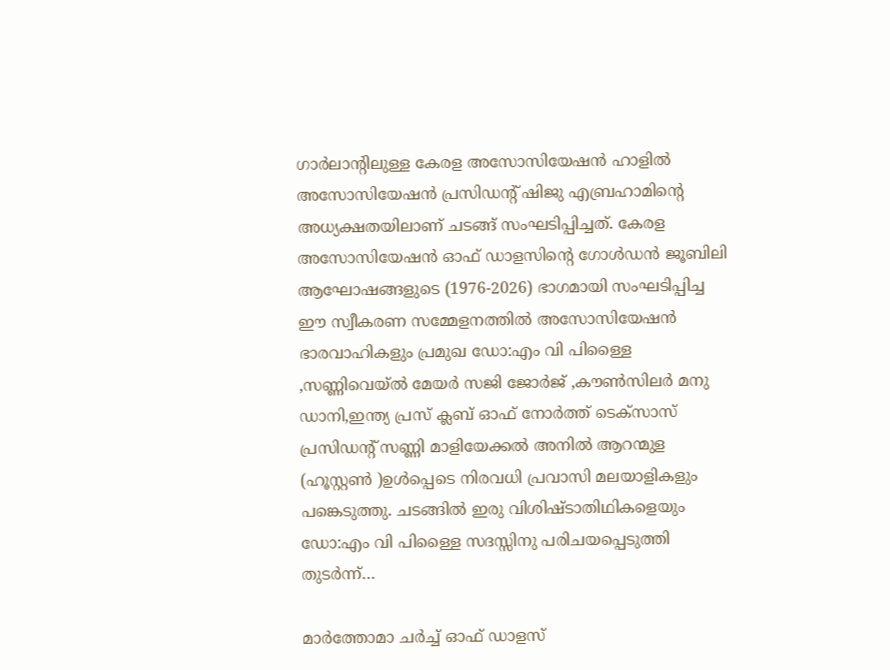ഗാർലാന്റിലുള്ള കേരള അസോസിയേഷൻ ഹാളിൽ അസോസിയേഷൻ പ്രസിഡന്റ് ഷിജു എബ്രഹാമിന്റെ അധ്യക്ഷതയിലാണ് ചടങ്ങ് സംഘടിപ്പിച്ചത്. കേരള അസോസിയേഷൻ ഓഫ് ഡാളസിന്റെ ഗോൾഡൻ ജൂബിലി ആഘോഷങ്ങളുടെ (1976-2026) ഭാഗമായി സംഘടിപ്പിച്ച ഈ സ്വീകരണ സമ്മേളനത്തിൽ അസോസിയേഷൻ ഭാരവാഹികളും പ്രമുഖ ഡോ:എം വി പിള്ളൈ ,സണ്ണിവെയ്ൽ മേയർ സജി ജോർജ് ,കൗൺസിലർ മനു ഡാനി,ഇന്ത്യ പ്രസ് ക്ലബ് ഓഫ് നോർത്ത് ടെക്സാസ് പ്രസിഡന്റ് സണ്ണി മാളിയേക്കൽ അനിൽ ആറന്മുള (ഹൂസ്റ്റൺ )ഉൾപ്പെടെ നിരവധി പ്രവാസി മലയാളികളും പങ്കെടുത്തു. ചടങ്ങിൽ ഇരു വിശിഷ്ടാതിഥികളെയും ഡോ:എം വി പിള്ളൈ സദസ്സിനു പരിചയപ്പെടുത്തി തുടർന്ന്…

മാർത്തോമാ ചർച്ച് ഓഫ് ഡാളസ്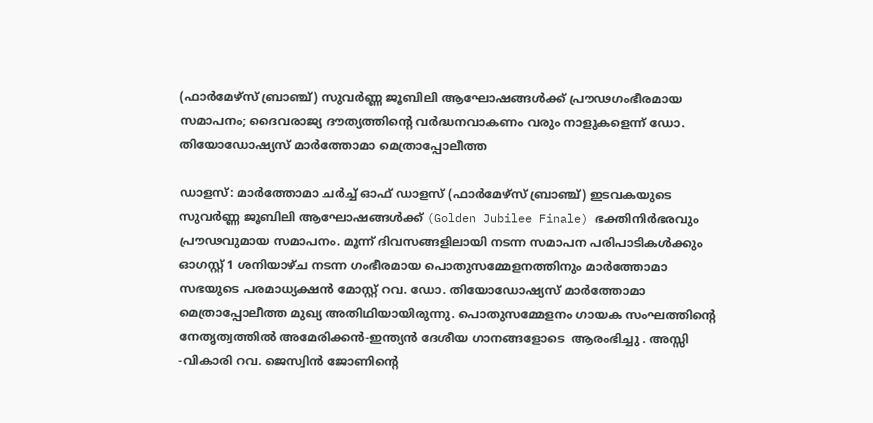(ഫാർമേഴ്‌സ് ബ്രാഞ്ച്) സുവർണ്ണ ജൂബിലി ആഘോഷങ്ങൾക്ക് പ്രൗഢഗംഭീരമായ സമാപനം; ദൈവരാജ്യ ദൗത്യത്തിന്റെ വർദ്ധനവാകണം വരും നാളുകളെന്ന് ഡോ. തിയോഡോഷ്യസ് മാർത്തോമാ മെത്രാപ്പോലീത്ത

ഡാളസ്: മാർത്തോമാ ചർച്ച് ഓഫ് ഡാളസ് (ഫാർമേഴ്‌സ് ബ്രാഞ്ച്) ഇടവകയുടെ സുവർണ്ണ ജൂബിലി ആഘോഷങ്ങൾക്ക് (Golden Jubilee Finale) ഭക്തിനിർഭരവും പ്രൗഢവുമായ സമാപനം. മൂന്ന് ദിവസങ്ങളിലായി നടന്ന സമാപന പരിപാടികൾക്കും ഓഗസ്റ്റ് 1 ശനിയാഴ്ച നടന്ന ഗംഭീരമായ പൊതുസമ്മേളനത്തിനും മാർത്തോമാ സഭയുടെ പരമാധ്യക്ഷൻ മോസ്റ്റ് റവ. ഡോ. തിയോഡോഷ്യസ് മാർത്തോമാ മെത്രാപ്പോലീത്ത മുഖ്യ അതിഥിയായിരുന്നു. പൊതുസമ്മേളനം ഗായക സംഘത്തിന്റെ നേതൃത്വത്തിൽ അമേരിക്കൻ-ഇന്ത്യൻ ദേശീയ ഗാനങ്ങളോടെ  ആരംഭിച്ചു . അസ്സി -വികാരി റവ. ജെസ്വിൻ ജോണിന്റെ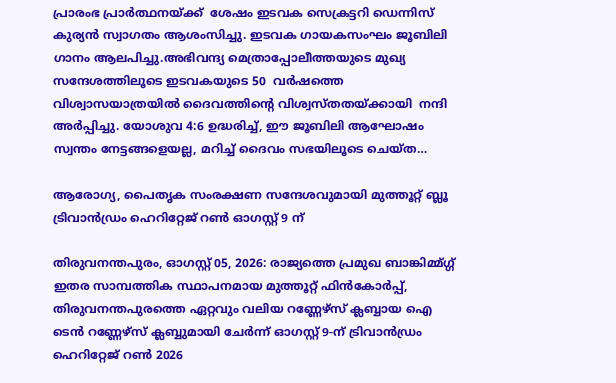പ്രാരംഭ പ്രാർത്ഥനയ്ക്ക്  ശേഷം ഇടവക സെക്രട്ടറി ഡെന്നിസ് കുര്യൻ സ്വാഗതം ആശംസിച്ചു. ഇടവക ഗായകസംഘം ജൂബിലി ഗാനം ആലപിച്ചു.അഭിവന്ദ്യ മെത്രാപ്പോലീത്തയുടെ മുഖ്യ സന്ദേശത്തിലൂടെ ഇടവകയുടെ 50  വർഷത്തെ വിശ്വാസയാത്രയിൽ ദൈവത്തിന്റെ വിശ്വസ്തതയ്ക്കായി  നന്ദി അർപ്പിച്ചു. യോശുവ 4:6 ഉദ്ധരിച്ച്, ഈ ജൂബിലി ആഘോഷം സ്വന്തം നേട്ടങ്ങളെയല്ല, മറിച്ച് ദൈവം സഭയിലൂടെ ചെയ്ത…

ആരോഗ്യ, പൈതൃക സംരക്ഷണ സന്ദേശവുമായി മുത്തൂറ്റ് ബ്ലൂ ട്രിവാൻഡ്രം ഹെറിറ്റേജ് റൺ ഓഗസ്റ്റ് 9 ന്

തിരുവനന്തപുരം, ഓഗസ്റ്റ് 05, 2026: രാജ്യത്തെ പ്രമുഖ ബാങ്കിമ്മ്ഗ്ഗ് ഇതര സാമ്പത്തിക സ്ഥാപനമായ മുത്തൂറ്റ് ഫിൻകോർപ്പ്, തിരുവനന്തപുരത്തെ ഏറ്റവും വലിയ റണ്ണേഴ്‌സ് ക്ലബ്ബായ ഐ ടെൻ റണ്ണേഴ്സ് ക്ലബ്ബുമായി ചേർന്ന് ഓഗസ്റ്റ് 9-ന് ട്രിവാൻഡ്രം ഹെറിറ്റേജ് റൺ 2026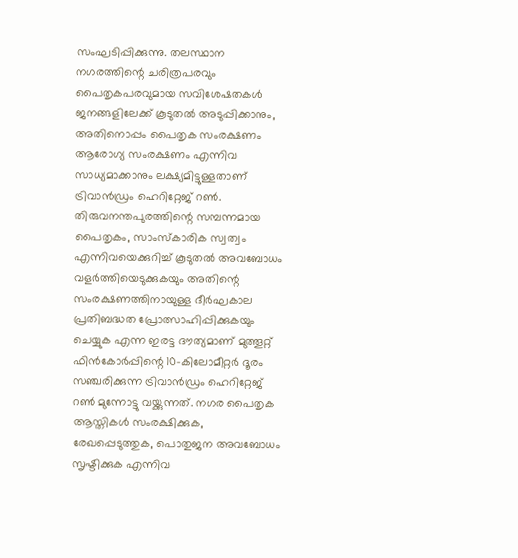സംഘടിപ്പിക്കുന്നു. തലസ്ഥാന നഗരത്തിന്റെ ചരിത്രപരവും പൈതൃകപരവുമായ സവിശേഷതകൾ ജനങ്ങളിലേക്ക് കൂടുതൽ അടുപ്പിക്കാനും, അതിനൊപ്പം പൈതൃക സംരക്ഷണം ആരോഗ്യ സംരക്ഷണം എന്നിവ സാധ്യമാക്കാനും ലക്ഷ്യമിട്ടുള്ളതാണ് ട്രിവാൻഡ്രം ഹെറിറ്റേജ് റൺ. തിരുവനന്തപുരത്തിന്റെ സമ്പന്നമായ പൈതൃകം, സാംസ്കാരിക സ്വത്വം എന്നിവയെക്കുറിച്ച് കൂടുതൽ അവബോധം വളർത്തിയെടുക്കുകയും അതിന്റെ സംരക്ഷണത്തിനായുള്ള ദീർഘകാല പ്രതിബദ്ധത പ്രോത്സാഹിപ്പിക്കുകയും ചെയ്യുക എന്ന ഇരട്ട ദൗത്യമാണ് മുത്തൂറ്റ് ഫിൻകോർപ്പിന്റെ 10-കിലോമീറ്റർ ദൂരം സഞ്ചരിക്കുന്ന ട്രിവാൻഡ്രം ഹെറിറ്റേജ് റൺ മുന്നോട്ടു വയ്ക്കുന്നത്. നഗര പൈതൃക ആസ്തികൾ സംരക്ഷിക്കുക, രേഖപ്പെടുത്തുക, പൊതുജന അവബോധം സൃഷ്ടിക്കുക എന്നിവ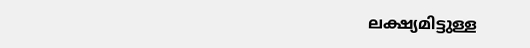ലക്ഷ്യമിട്ടുള്ള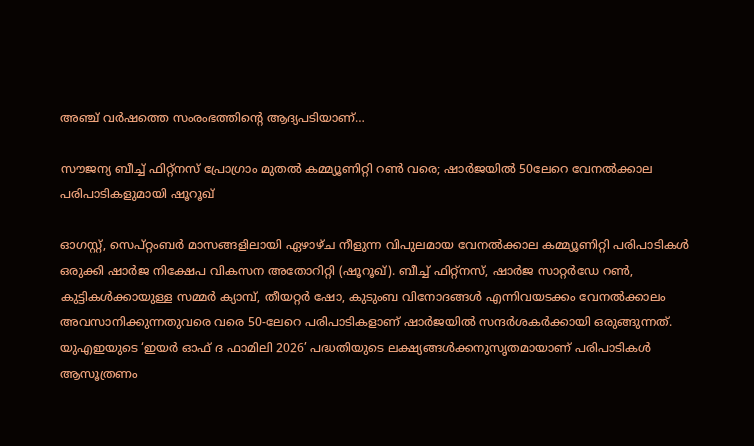അഞ്ച് വർഷത്തെ സംരംഭത്തിന്റെ ആദ്യപടിയാണ്…

സൗജന്യ ബീച്ച് ഫിറ്റ്നസ് പ്രോഗ്രാം മുതൽ കമ്മ്യൂണിറ്റി റൺ വരെ; ഷാർജയിൽ 50ലേറെ വേനൽക്കാല പരിപാടികളുമായി ഷൂറൂഖ്

ഓഗസ്റ്റ്, സെപ്റ്റംബർ മാസങ്ങളിലായി ഏഴാഴ്ച നീളുന്ന വിപുലമായ വേനൽക്കാല കമ്മ്യൂണിറ്റി പരിപാടികൾ ഒരുക്കി ഷാർജ നിക്ഷേപ വികസന അതോറിറ്റി (ഷൂറൂഖ്). ബീച്ച് ഫിറ്റ്നസ്, ഷാർജ സാറ്റർഡേ റൺ, കുട്ടികൾക്കായുള്ള സമ്മർ ക്യാമ്പ്, തീയറ്റർ ഷോ, കുടുംബ വിനോദങ്ങൾ എന്നിവയടക്കം വേനൽക്കാലം അവസാനിക്കുന്നതുവരെ വരെ 50-ലേറെ പരിപാടികളാണ് ഷാർജയിൽ സന്ദർശകർക്കായി ഒരുങ്ങുന്നത്. യുഎഇയുടെ ‘ഇയർ ഓഫ് ദ ഫാമിലി 2026’ പദ്ധതിയുടെ ലക്ഷ്യങ്ങൾക്കനുസൃതമായാണ് പരിപാടികൾ ആസൂത്രണം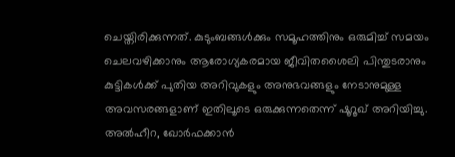ചെയ്തിരിക്കുന്നത്. കുടുംബങ്ങൾക്കും സമൂഹത്തിനും ഒരുമിച്ച് സമയം ചെലവഴിക്കാനും ആരോഗ്യകരമായ ജീവിതശൈലി പിന്തുടരാനും കുട്ടികൾക്ക് പുതിയ അറിവുകളും അനുഭവങ്ങളും നേടാനുമുള്ള അവസരങ്ങളാണ് ഇതിലൂടെ ഒരുക്കുന്നതെന്ന് ഷൂറൂഖ് അറിയിച്ചു. അൽഹീറ, ഖോർഫക്കാൻ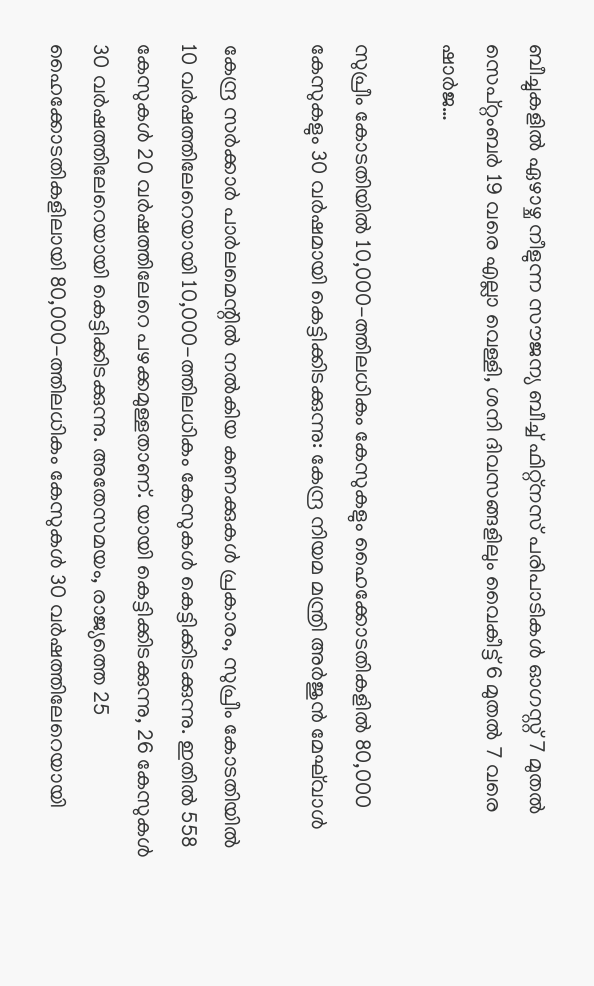ബീച്ചുകളിൽ ഏഴാഴ്ച നീളുന്ന സൗജന്യ ബീച്ച് ഫിറ്റ്നസ് പരിപാടികൾ ഓഗസ്റ്റ് 7 മുതൽ സെപ്റ്റംബർ 19 വരെ എല്ലാ വെള്ളി, ശനി ദിവസങ്ങളിലും വൈകീട്ട് 6 മുതൽ 7 വരെ ഷാർജ…

സുപ്രീം കോടതിയിൽ 10,000-ത്തിലധികം കേസുകളും ഹൈക്കോടതികളിൽ 80,000 കേസുകളും 30 വർഷമായി കെട്ടിക്കിടക്കുന്നു: കേന്ദ്ര നിയമ മന്ത്രി അര്‍ജുന്‍ മേഘ്‌വാള്‍

കേന്ദ്ര സർക്കാർ പാർലമെന്റിൽ നൽകിയ കണക്കുകൾ പ്രകാരം, സുപ്രീം കോടതിയിൽ 10 വർഷത്തിലേറെയായി 10,000-ത്തിലധികം കേസുകൾ കെട്ടിക്കിടക്കുന്നു. ഇതിൽ 558 കേസുകൾ 20 വർഷത്തിലേറെ പഴക്കമുള്ളതാണ്. യായി കെട്ടിക്കിടക്കുന്നു, 26 കേസുകൾ 30 വർഷത്തിലേറെയായി കെട്ടിക്കിടക്കുന്നു. അതേസമയം, രാജ്യത്തെ 25 ഹൈക്കോടതികളിലായി 80,000-ത്തിലധികം കേസുകൾ 30 വർഷത്തിലേറെയായി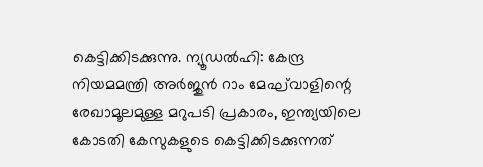കെട്ടിക്കിടക്കുന്നു. ന്യൂഡൽഹി: കേന്ദ്ര നിയമമന്ത്രി അർജുൻ റാം മേഘ്‌വാളിന്റെ രേഖാമൂലമുള്ള മറുപടി പ്രകാരം, ഇന്ത്യയിലെ കോടതി കേസുകളുടെ കെട്ടിക്കിടക്കുന്നത്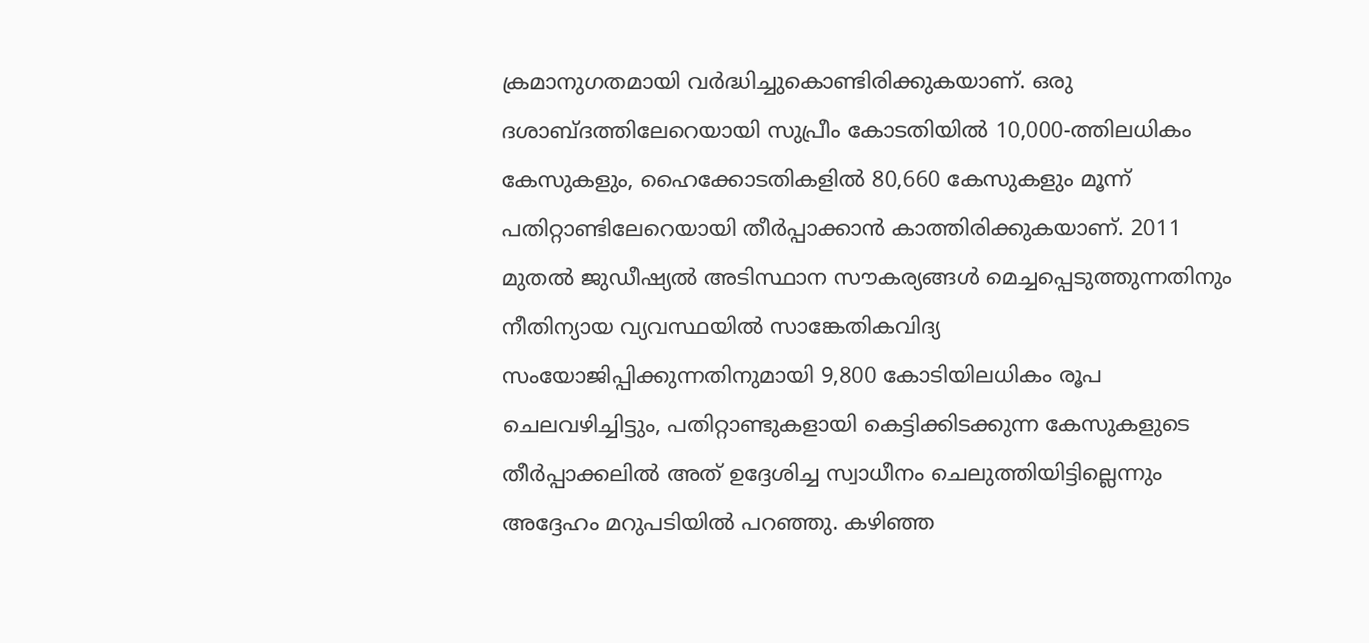ക്രമാനുഗതമായി വർദ്ധിച്ചുകൊണ്ടിരിക്കുകയാണ്. ഒരു ദശാബ്ദത്തിലേറെയായി സുപ്രീം കോടതിയിൽ 10,000-ത്തിലധികം കേസുകളും, ഹൈക്കോടതികളിൽ 80,660 കേസുകളും മൂന്ന് പതിറ്റാണ്ടിലേറെയായി തീർപ്പാക്കാൻ കാത്തിരിക്കുകയാണ്. 2011 മുതൽ ജുഡീഷ്യൽ അടിസ്ഥാന സൗകര്യങ്ങൾ മെച്ചപ്പെടുത്തുന്നതിനും നീതിന്യായ വ്യവസ്ഥയിൽ സാങ്കേതികവിദ്യ സംയോജിപ്പിക്കുന്നതിനുമായി 9,800 കോടിയിലധികം രൂപ ചെലവഴിച്ചിട്ടും, പതിറ്റാണ്ടുകളായി കെട്ടിക്കിടക്കുന്ന കേസുകളുടെ തീർപ്പാക്കലിൽ അത് ഉദ്ദേശിച്ച സ്വാധീനം ചെലുത്തിയിട്ടില്ലെന്നും അദ്ദേഹം മറുപടിയില്‍ പറഞ്ഞു. കഴിഞ്ഞ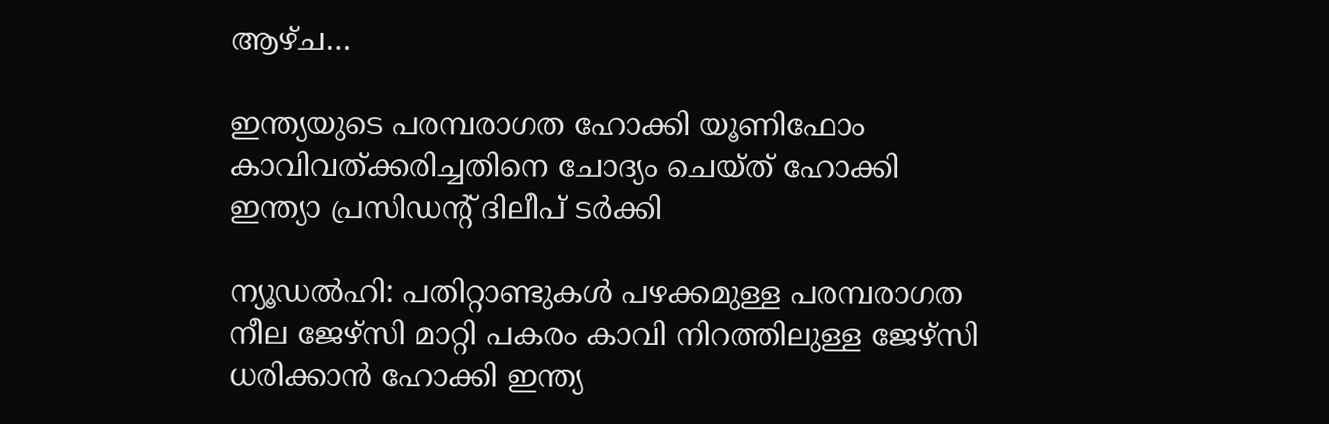ആഴ്ച…

ഇന്ത്യയുടെ പരമ്പരാഗത ഹോക്കി യൂണിഫോം കാവിവത്ക്കരിച്ചതിനെ ചോദ്യം ചെയ്ത് ഹോക്കി ഇന്ത്യാ പ്രസിഡന്റ് ദിലീപ് ടര്‍ക്കി

ന്യൂഡൽഹി: പതിറ്റാണ്ടുകൾ പഴക്കമുള്ള പരമ്പരാഗത നീല ജേഴ്‌സി മാറ്റി പകരം കാവി നിറത്തിലുള്ള ജേഴ്‌സി ധരിക്കാൻ ഹോക്കി ഇന്ത്യ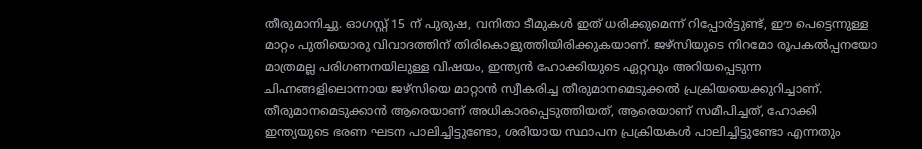തീരുമാനിച്ചു. ഓഗസ്റ്റ് 15 ന് പുരുഷ, വനിതാ ടീമുകൾ ഇത് ധരിക്കുമെന്ന് റിപ്പോർട്ടുണ്ട്, ഈ പെട്ടെന്നുള്ള മാറ്റം പുതിയൊരു വിവാദത്തിന് തിരികൊളുത്തിയിരിക്കുകയാണ്. ജഴ്‌സിയുടെ നിറമോ രൂപകൽപ്പനയോ മാത്രമല്ല പരിഗണനയിലുള്ള വിഷയം, ഇന്ത്യൻ ഹോക്കിയുടെ ഏറ്റവും അറിയപ്പെടുന്ന ചിഹ്നങ്ങളിലൊന്നായ ജഴ്‌സിയെ മാറ്റാൻ സ്വീകരിച്ച തീരുമാനമെടുക്കൽ പ്രക്രിയയെക്കുറിച്ചാണ്. തീരുമാനമെടുക്കാൻ ആരെയാണ് അധികാരപ്പെടുത്തിയത്, ആരെയാണ് സമീപിച്ചത്, ഹോക്കി ഇന്ത്യയുടെ ഭരണ ഘടന പാലിച്ചിട്ടുണ്ടോ, ശരിയായ സ്ഥാപന പ്രക്രിയകൾ പാലിച്ചിട്ടുണ്ടോ എന്നതും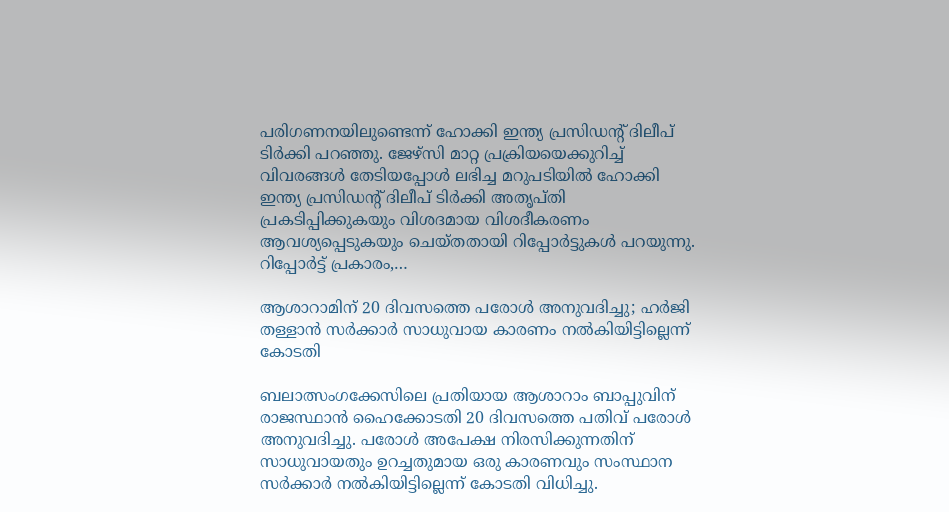പരിഗണനയിലുണ്ടെന്ന് ഹോക്കി ഇന്ത്യ പ്രസിഡന്റ് ദിലീപ് ടിർക്കി പറഞ്ഞു. ജേഴ്‌സി മാറ്റ പ്രക്രിയയെക്കുറിച്ച് വിവരങ്ങൾ തേടിയപ്പോൾ ലഭിച്ച മറുപടിയിൽ ഹോക്കി ഇന്ത്യ പ്രസിഡന്റ് ദിലീപ് ടിർക്കി അതൃപ്തി പ്രകടിപ്പിക്കുകയും വിശദമായ വിശദീകരണം ആവശ്യപ്പെടുകയും ചെയ്തതായി റിപ്പോർട്ടുകൾ പറയുന്നു. റിപ്പോർട്ട് പ്രകാരം,…

ആശാറാമിന് 20 ദിവസത്തെ പരോൾ അനുവദിച്ചു; ഹർജി തള്ളാൻ സർക്കാർ സാധുവായ കാരണം നൽകിയിട്ടില്ലെന്ന് കോടതി

ബലാത്സംഗക്കേസിലെ പ്രതിയായ ആശാറാം ബാപ്പുവിന് രാജസ്ഥാൻ ഹൈക്കോടതി 20 ദിവസത്തെ പതിവ് പരോൾ അനുവദിച്ചു. പരോൾ അപേക്ഷ നിരസിക്കുന്നതിന് സാധുവായതും ഉറച്ചതുമായ ഒരു കാരണവും സംസ്ഥാന സർക്കാർ നൽകിയിട്ടില്ലെന്ന് കോടതി വിധിച്ചു.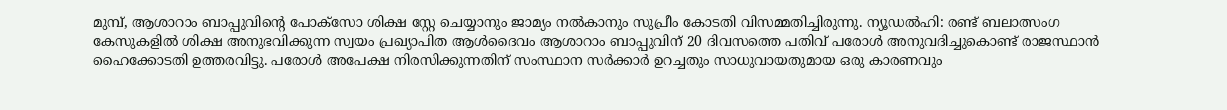മുമ്പ്, ആശാറാം ബാപ്പുവിന്റെ പോക്‌സോ ശിക്ഷ സ്റ്റേ ചെയ്യാനും ജാമ്യം നൽകാനും സുപ്രീം കോടതി വിസമ്മതിച്ചിരുന്നു. ന്യൂഡൽഹി: രണ്ട് ബലാത്സംഗ കേസുകളിൽ ശിക്ഷ അനുഭവിക്കുന്ന സ്വയം പ്രഖ്യാപിത ആൾദൈവം ആശാറാം ബാപ്പുവിന് 20 ദിവസത്തെ പതിവ് പരോൾ അനുവദിച്ചുകൊണ്ട് രാജസ്ഥാൻ ഹൈക്കോടതി ഉത്തരവിട്ടു. പരോൾ അപേക്ഷ നിരസിക്കുന്നതിന് സംസ്ഥാന സർക്കാർ ഉറച്ചതും സാധുവായതുമായ ഒരു കാരണവും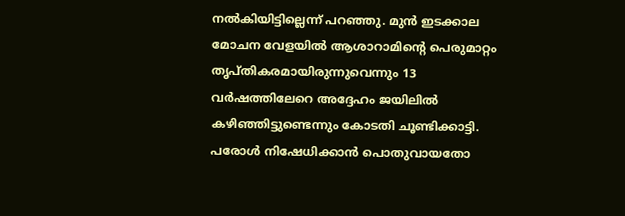നൽകിയിട്ടില്ലെന്ന് പറഞ്ഞു. മുൻ ഇടക്കാല മോചന വേളയിൽ ആശാറാമിന്റെ പെരുമാറ്റം തൃപ്തികരമായിരുന്നുവെന്നും 13 വർഷത്തിലേറെ അദ്ദേഹം ജയിലിൽ കഴിഞ്ഞിട്ടുണ്ടെന്നും കോടതി ചൂണ്ടിക്കാട്ടി. പരോൾ നിഷേധിക്കാൻ പൊതുവായതോ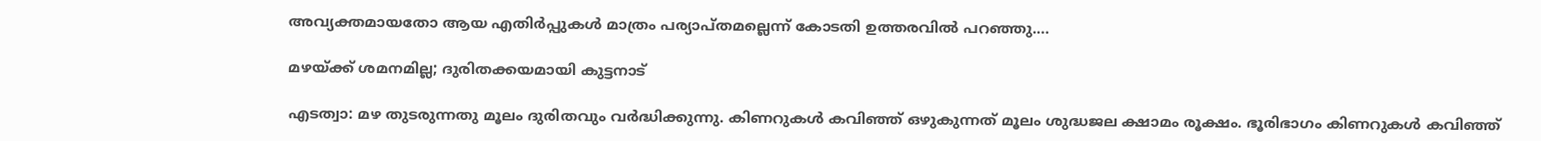അവ്യക്തമായതോ ആയ എതിർപ്പുകൾ മാത്രം പര്യാപ്തമല്ലെന്ന് കോടതി ഉത്തരവിൽ പറഞ്ഞു.…

മഴയ്ക്ക് ശമനമില്ല; ദുരിതക്കയമായി കുട്ടനാട്

എടത്വാ: മഴ തുടരുന്നതു മൂലം ദുരിതവും വർദ്ധിക്കുന്നു. കിണറുകള്‍ കവിഞ്ഞ് ഒഴുകുന്നത് മൂലം ശുദ്ധജല ക്ഷാമം രൂക്ഷം. ഭൂരിഭാഗം കിണറുകള്‍ കവിഞ്ഞ്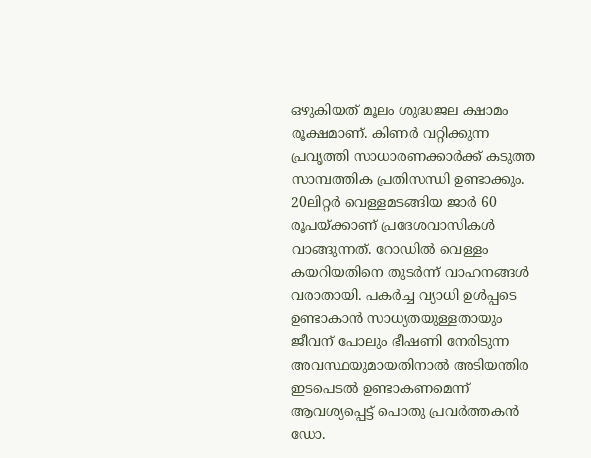ഒഴുകിയത് മൂലം ശുദ്ധജല ക്ഷാമം രൂക്ഷമാണ്. കിണർ വറ്റിക്കുന്ന പ്രവൃത്തി സാധാരണക്കാർക്ക് കടുത്ത സാമ്പത്തിക പ്രതിസന്ധി ഉണ്ടാക്കും. 20ലിറ്റർ വെള്ളമടങ്ങിയ ജാർ 60 രൂപയ്ക്കാണ് പ്രദേശവാസികൾ വാങ്ങുന്നത്. റോഡിൽ വെള്ളം കയറിയതിനെ തുടർന്ന് വാഹനങ്ങള്‍ വരാതായി. പകർച്ച വ്യാധി ഉൾപ്പടെ ഉണ്ടാകാൻ സാധ്യതയുള്ളതായും ജീവന് പോലും ഭീഷണി നേരിടുന്ന അവസ്ഥയുമായതിനാൽ അടിയന്തിര ഇടപെടൽ ഉണ്ടാകണമെന്ന് ആവശ്യപ്പെട്ട് പൊതു പ്രവർത്തകൻ ഡോ.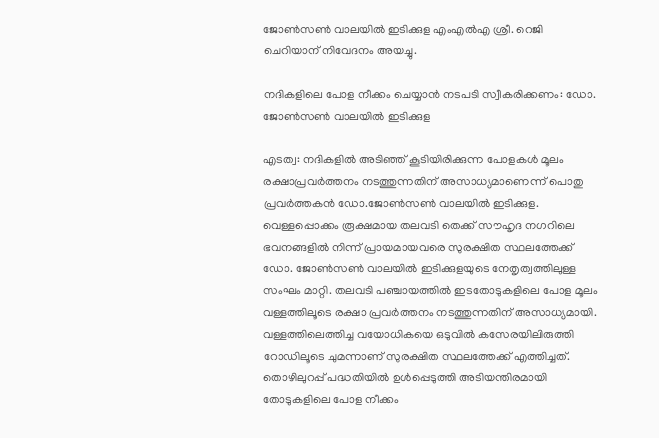ജോൺസൺ വാലയിൽ ഇടിക്കുള എംഎൽഎ ശ്രീ. റെജി ചെറിയാന് നിവേദനം അയച്ചു.

നദികളിലെ പോള നീക്കം ചെയ്യാന്‍ നടപടി സ്വീകരിക്കണം: ഡോ. ജോൺസൺ വാലയിൽ ഇടിക്കുള

എടത്വ: നദികളിൽ അടിഞ്ഞ് കൂടിയിരിക്കുന്ന പോളകൾ മൂലം രക്ഷാപ്രവര്‍ത്തനം നടത്തുന്നതിന് അസാധ്യമാണെന്ന് പൊതു പ്രവർത്തകൻ ഡോ.ജോൺസൺ വാലയിൽ ഇടിക്കുള. വെള്ളപ്പൊക്കം രൂക്ഷമായ തലവടി തെക്ക് സൗഹൃദ നഗറിലെ ഭവനങ്ങളില്‍ നിന്ന് പ്രായമായവരെ സുരക്ഷിത സ്ഥലത്തേക്ക് ഡോ. ജോൺസൺ വാലയിൽ ഇടിക്കുളയുടെ നേതൃത്വത്തിലുള്ള സംഘം മാറ്റി. തലവടി പഞ്ചായത്തിൽ ഇടതോടുകളിലെ പോള മൂലം വള്ളത്തിലൂടെ രക്ഷാ പ്രവര്‍ത്തനം നടത്തുന്നതിന് അസാധ്യമായി. വള്ളത്തിലെത്തിച്ച വയോധികയെ ഒടുവിൽ കസേരയിലിരുത്തി റോഡിലൂടെ ചുമന്നാണ് സുരക്ഷിത സ്ഥലത്തേക്ക് എത്തിച്ചത്. തൊഴിലുറപ്പ് പദ്ധതിയില്‍ ഉള്‍പ്പെടുത്തി അടിയന്തിരമായി തോടുകളിലെ പോള നീക്കം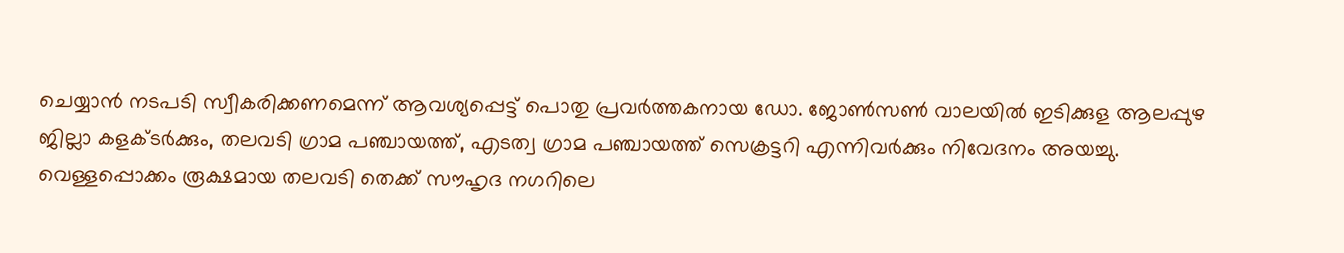ചെയ്യാന്‍ നടപടി സ്വീകരിക്കണമെന്ന് ആവശ്യപ്പെട്ട് പൊതു പ്രവർത്തകനായ ഡോ. ജോൺസൺ വാലയിൽ ഇടിക്കുള ആലപ്പുഴ ജില്ലാ കളക്ടർക്കും, തലവടി ഗ്രാമ പഞ്ചായത്ത്, എടത്വ ഗ്രാമ പഞ്ചായത്ത് സെക്രട്ടറി എന്നിവര്‍ക്കും നിവേദനം അയച്ചു. വെള്ളപ്പൊക്കം രൂക്ഷമായ തലവടി തെക്ക് സൗഹൃദ നഗറിലെ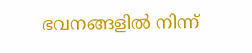ഭവനങ്ങളില്‍ നിന്ന്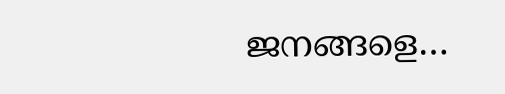ജനങ്ങളെ…